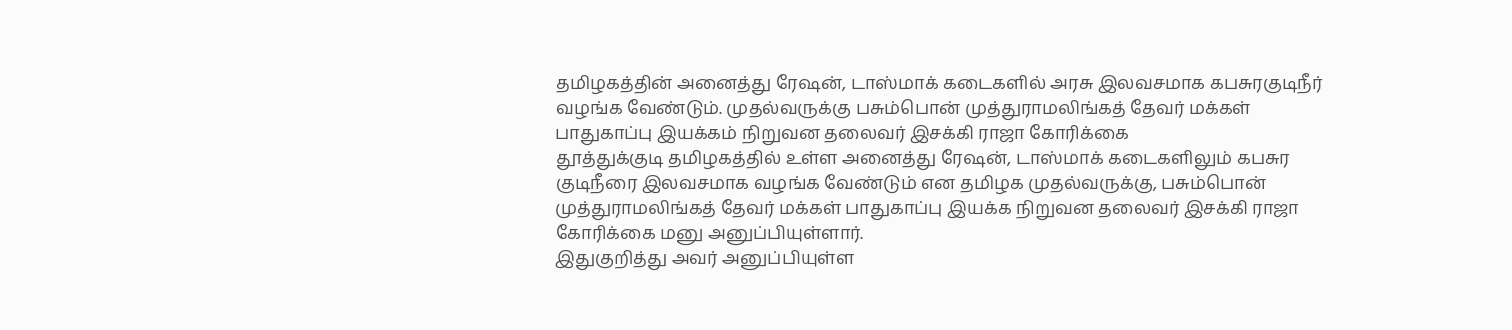தமிழகத்தின் அனைத்து ரேஷன், டாஸ்மாக் கடைகளில் அரசு இலவசமாக கபசுரகுடிநீர் வழங்க வேண்டும். முதல்வருக்கு பசும்பொன் முத்துராமலிங்கத் தேவர் மக்கள் பாதுகாப்பு இயக்கம் நிறுவன தலைவர் இசக்கி ராஜா கோரிக்கை
தூத்துக்குடி தமிழகத்தில் உள்ள அனைத்து ரேஷன், டாஸ்மாக் கடைகளிலும் கபசுர குடிநீரை இலவசமாக வழங்க வேண்டும் என தமிழக முதல்வருக்கு, பசும்பொன் முத்துராமலிங்கத் தேவர் மக்கள் பாதுகாப்பு இயக்க நிறுவன தலைவர் இசக்கி ராஜா கோரிக்கை மனு அனுப்பியுள்ளார்.
இதுகுறித்து அவர் அனுப்பியுள்ள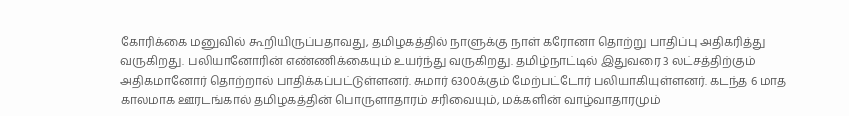கோரிக்கை மனுவில் கூறியிருப்பதாவது, தமிழகத்தில் நாளுக்கு நாள் கரோனா தொற்று பாதிப்பு அதிகரித்து வருகிறது. பலியானோரின் எண்ணிக்கையும் உயர்ந்து வருகிறது. தமிழ்நாட்டில் இதுவரை 3 லட்சத்திற்கும் அதிகமானோர் தொற்றால் பாதிக்கப்பட்டுள்ளனர். சுமார் 6300க்கும் மேற்பட்டோர் பலியாகியுள்ளனர். கடந்த 6 மாத காலமாக ஊரடங்கால் தமிழகத்தின் பொருளாதாரம் சரிவையும், மக்களின் வாழ்வாதாரமும்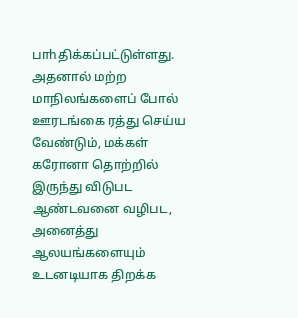பாhதிக்கப்பட்டுள்ளது.
அதனால் மற்ற மாநிலங்களைப் போல் ஊரடங்கை ரத்து செய்ய வேண்டும், மக்கள் கரோனா தொற்றில் இருந்து விடுபட ஆண்டவனை வழிபட, அனைத்து ஆலயங்களையும் உடனடியாக திறக்க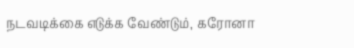நடவடிக்கை எடுக்க வேண்டும், கரோனா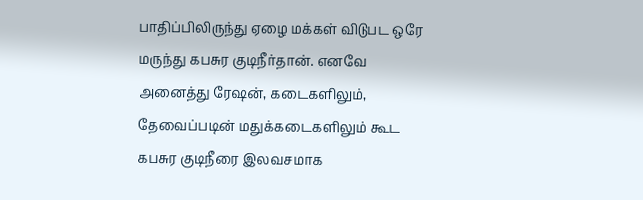பாதிப்பிலிருந்து ஏழை மக்கள் விடுபட ஒரே மருந்து கபசுர குடிநீர்தான். எனவே அனைத்து ரேஷன், கடைகளிலும், தேவைப்படின் மதுக்கடைகளிலும் கூட கபசுர குடிநீரை இலவசமாக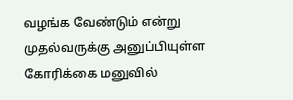வழங்க வேண்டும் என்று முதல்வருக்கு அனுப்பியுள்ள கோரிக்கை மனுவில்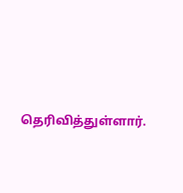தெரிவித்துள்ளார்.